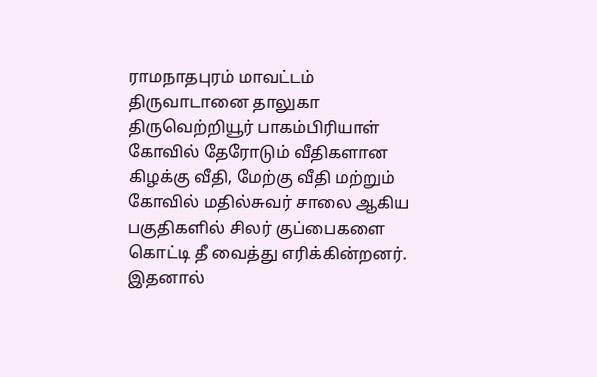ராமநாதபுரம் மாவட்டம் திருவாடானை தாலுகா திருவெற்றியூர் பாகம்பிரியாள் கோவில் தேரோடும் வீதிகளான கிழக்கு வீதி, மேற்கு வீதி மற்றும் கோவில் மதில்சுவர் சாலை ஆகிய பகுதிகளில் சிலர் குப்பைகளை கொட்டி தீ வைத்து எரிக்கின்றனர். இதனால்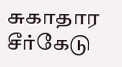சுகாதார சீர்கேடு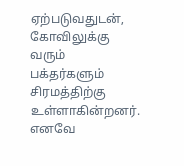ஏற்படுவதுடன், கோவிலுக்கு வரும் பக்தர்களும் சிரமத்திற்கு உள்ளாகின்றனர். எனவே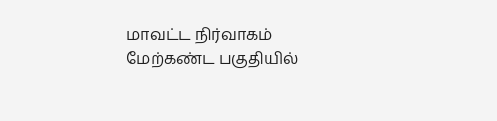மாவட்ட நிர்வாகம் மேற்கண்ட பகுதியில்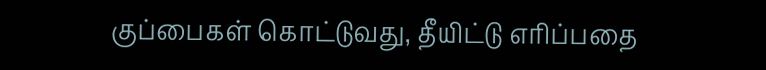குப்பைகள் கொட்டுவது, தீயிட்டு எரிப்பதை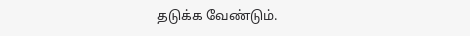தடுக்க வேண்டும்.